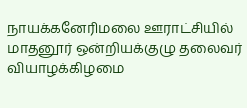நாயக்கனேரிமலை ஊராட்சியில் மாதனூர் ஒன்றியக்குழு தலைவர் வியாழக்கிழமை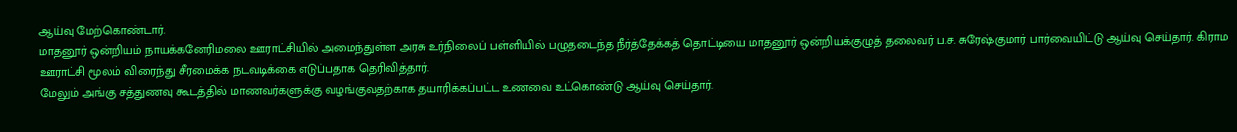ஆய்வு மேற்கொண்டார்.
மாதனூர் ஒன்றியம் நாயக்கனேரிமலை ஊராட்சியில் அமைந்துள்ள அரசு உர்நிலைப் பள்ளியில் பழுதடைந்த நீர்த்தேக்கத் தொட்டியை மாதனூர் ஒன்றியக்குழுத் தலைவர் ப.ச. சுரேஷ்குமார் பார்வையிட்டு ஆய்வு செய்தார். கிராம ஊராட்சி மூலம் விரைந்து சீரமைக்க நடவடிக்கை எடுப்பதாக தெரிவித்தார்.
மேலும் அங்கு சத்துணவு கூடத்தில் மாணவர்களுக்கு வழங்குவதற்காக தயாரிக்கப்பட்ட உணவை உட்கொண்டு ஆய்வு செய்தார்.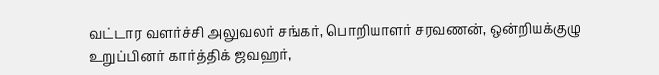வட்டார வளர்ச்சி அலுவலர் சங்கர், பொறியாளர் சரவணன், ஒன்றியக்குழு உறுப்பினர் கார்த்திக் ஜவஹர்,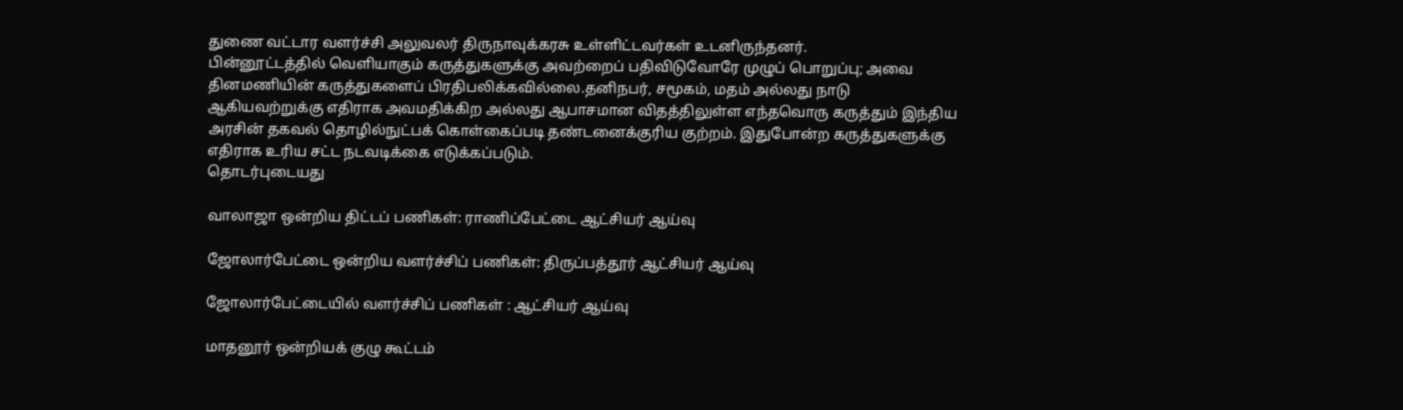துணை வட்டார வளர்ச்சி அலுவலர் திருநாவுக்கரசு உள்ளிட்டவர்கள் உடனிருந்தனர்.
பின்னூட்டத்தில் வெளியாகும் கருத்துகளுக்கு அவற்றைப் பதிவிடுவோரே முழுப் பொறுப்பு; அவை தினமணியின் கருத்துகளைப் பிரதிபலிக்கவில்லை.தனிநபர், சமூகம், மதம் அல்லது நாடு ஆகியவற்றுக்கு எதிராக அவமதிக்கிற அல்லது ஆபாசமான விதத்திலுள்ள எந்தவொரு கருத்தும் இந்திய அரசின் தகவல் தொழில்நுட்பக் கொள்கைப்படி தண்டனைக்குரிய குற்றம். இதுபோன்ற கருத்துகளுக்கு எதிராக உரிய சட்ட நடவடிக்கை எடுக்கப்படும்.
தொடர்புடையது

வாலாஜா ஒன்றிய திட்டப் பணிகள்: ராணிப்பேட்டை ஆட்சியர் ஆய்வு

ஜோலார்பேட்டை ஒன்றிய வளர்ச்சிப் பணிகள்: திருப்பத்தூர் ஆட்சியர் ஆய்வு

ஜோலார்பேட்டையில் வளர்ச்சிப் பணிகள் : ஆட்சியர் ஆய்வு

மாதனூர் ஒன்றியக் குழு கூட்டம்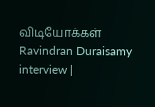விடியோக்கள்
Ravindran Duraisamy interview |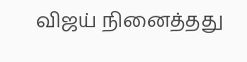விஜய் நினைத்தது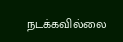நடக்கவில்லை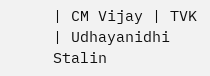| CM Vijay | TVK | Udhayanidhi Stalin